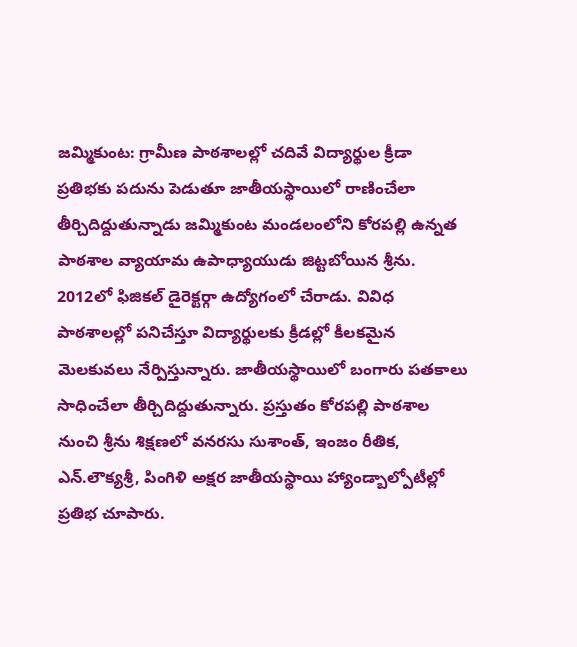జమ్మికుంట: గ్రామీణ పాఠశాలల్లో చదివే విద్యార్థుల క్రీడా ప్రతిభకు పదును పెడుతూ జాతీయస్థాయిలో రాణించేలా తీర్చిదిద్దుతున్నాడు జమ్మికుంట మండలంలోని కోరపల్లి ఉన్నత పాఠశాల వ్యాయామ ఉపాధ్యాయుడు జిట్టబోయిన శ్రీను. 2012లో ఫిజికల్ డైరెక్టర్గా ఉద్యోగంలో చేరాడు. వివిధ పాఠశాలల్లో పనిచేస్తూ విద్యార్థులకు క్రీడల్లో కీలకమైన మెలకువలు నేర్పిస్తున్నారు. జాతీయస్థాయిలో బంగారు పతకాలు సాధించేలా తీర్చిదిద్దుతున్నారు. ప్రస్తుతం కోరపల్లి పాఠశాల నుంచి శ్రీను శిక్షణలో వనరసు సుశాంత్, ఇంజం రీతిక, ఎన్.లౌక్యశ్రీ, పింగిళి అక్షర జాతీయస్థాయి హ్యాండ్బాల్పోటీల్లో ప్రతిభ చూపారు.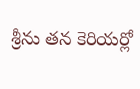శ్రీను తన కెరియర్లో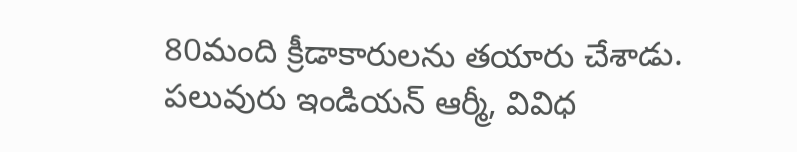80మంది క్రీడాకారులను తయారు చేశాడు. పలువురు ఇండియన్ ఆర్మీ, వివిధ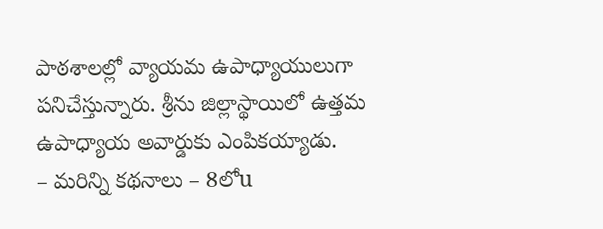పాఠశాలల్లో వ్యాయమ ఉపాధ్యాయులుగా పనిచేస్తున్నారు. శ్రీను జిల్లాస్థాయిలో ఉత్తమ ఉపాధ్యాయ అవార్డుకు ఎంపికయ్యాడు.
– మరిన్ని కథనాలు – 8లోu